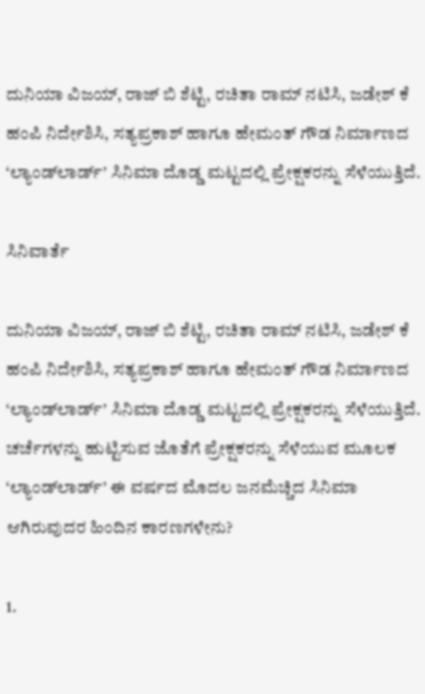ದುನಿಯಾ ವಿಜಯ್‌, ರಾಜ್‌ ಬಿ ಶೆಟ್ಟಿ, ರಚಿತಾ ರಾಮ್‌ ನಟಿಸಿ, ಜಡೇಶ್‌ ಕೆ ಹಂಪಿ ನಿರ್ದೇಶಿಸಿ, ಸತ್ಯಪ್ರಕಾಶ್‌ ಹಾಗೂ ಹೇಮಂತ್‌ ಗೌಡ ನಿರ್ಮಾಣದ ‘ಲ್ಯಾಂಡ್‌ಲಾರ್ಡ್‌’ ಸಿನಿಮಾ ದೊಡ್ಡ ಮಟ್ಟದಲ್ಲಿ ಪ್ರೇಕ್ಷಕರನ್ನು ಸೆಳೆಯುತ್ತಿದೆ.

ಸಿನಿವಾರ್ತೆ

ದುನಿಯಾ ವಿಜಯ್‌, ರಾಜ್‌ ಬಿ ಶೆಟ್ಟಿ, ರಚಿತಾ ರಾಮ್‌ ನಟಿಸಿ, ಜಡೇಶ್‌ ಕೆ ಹಂಪಿ ನಿರ್ದೇಶಿಸಿ, ಸತ್ಯಪ್ರಕಾಶ್‌ ಹಾಗೂ ಹೇಮಂತ್‌ ಗೌಡ ನಿರ್ಮಾಣದ ‘ಲ್ಯಾಂಡ್‌ಲಾರ್ಡ್‌’ ಸಿನಿಮಾ ದೊಡ್ಡ ಮಟ್ಟದಲ್ಲಿ ಪ್ರೇಕ್ಷಕರನ್ನು ಸೆಳೆಯುತ್ತಿದೆ. ಚರ್ಚೆಗಳನ್ನು ಹುಟ್ಟಿಸುವ ಜೊತೆಗೆ ಪ್ರೇಕ್ಷಕರನ್ನು ಸೆಳೆಯುವ ಮೂಲಕ ‘ಲ್ಯಾಂಡ್‌ಲಾರ್ಡ್‌’ ಈ ವರ್ಷದ ಮೊದಲ ಜನಮೆಚ್ಚಿದ ಸಿನಿಮಾ ಆಗಿರುವುದರ ಹಿಂದಿನ ಕಾರಣಗಳೇನು?

1.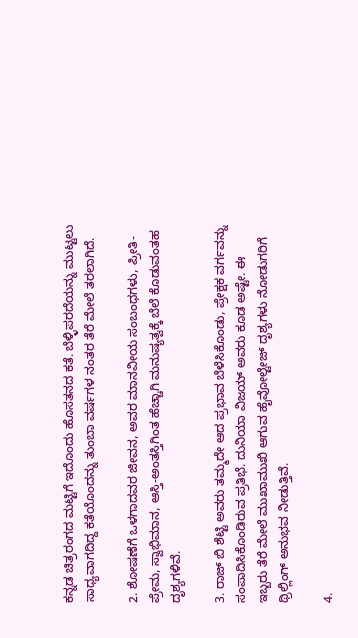ಕನ್ನಡ ಚಿತ್ರರಂಗದ ಮಟ್ಟಿಗೆ ಇದೊಂದು ಹೊಸತನದ ಕತೆ. ಬೆಳ್ಳಿಪರದೆಯನ್ನು ಮುಟ್ಟಲು ಸಾಧ್ಯವಾಗದಿದ್ದ ಕತೆಯೊಂದನ್ನು ತುಂಬಾ ವರ್ಷಗಳ ನಂತರ ತೆರೆ ಮೇಲೆ ತರಲಾಗಿದೆ.

2. ಶೋಷಣೆಗೆ ಒಳಗಾದವರ ಜೀವನ, ಅವರ ಮಾನವೀಯ ಸಂಬಂಧಗಳು, ಪ್ರೀತಿ-ಪ್ರೇಮ, ಸ್ವಾಭಿಮಾನ, ಆಸ್ತಿ-ಅಂತಸ್ತಿಗಿಂತ ಹೆಚ್ಚಾಗಿ ಮನುಷ್ಯತ್ವಕ್ಕೆ ಬೆಲೆ ಕೊಡುವಂತಹ ದೃಶ್ಯಗಳಿವೆ.

3. ರಾಜ್‌ ಬಿ ಶೆಟ್ಟಿ ಅವರು ತಮ್ಮದೇ ಆದ ಪ್ರಭಾವ ಬೆಳೆಸಿಕೊಂಡು, ಪ್ರೇಕ್ಷಕ ವರ್ಗವನ್ನು ಸಂಪಾದಿಸಿಕೊಂಡಿರುವ ಪ್ರತಿಭೆ. ದುನಿಯಾ ವಿಜಯ್‌ ಅವರು ಕೂಡ ಅಷ್ಟೇ. ಈ ಇಬ್ಬರು ತೆರೆ ಮೇಲೆ ಮುಖಾಮುಖಿ ಆಗುವ ಹೈವೋಲ್ಟೇಜ್‌ ದೃಶ್ಯಗಳು ನೋಡುಗರಿಗೆ ಥ್ರಿಲ್ಲಿಂಗ್‌ ಅನುಭವ ನೀಡುತ್ತಿವೆ.

4.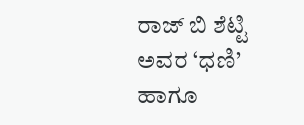ರಾಜ್‌ ಬಿ ಶೆಟ್ಟಿ ಅವರ ‘ಧಣಿ’ ಹಾಗೂ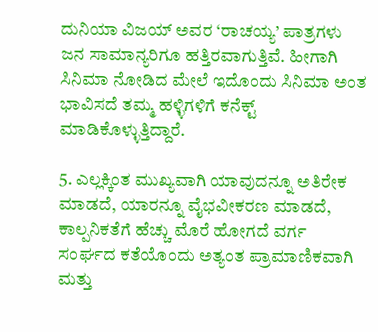ದುನಿಯಾ ವಿಜಯ್‌ ಅವರ ‘ರಾಚಯ್ಯ’ ಪಾತ್ರಗಳು ಜನ ಸಾಮಾನ್ಯರಿಗೂ ಹತ್ತಿರವಾಗುತ್ತಿವೆ. ಹೀಗಾಗಿ ಸಿನಿಮಾ ನೋಡಿದ ಮೇಲೆ ಇದೊಂದು ಸಿನಿಮಾ ಅಂತ ಭಾವಿಸದೆ ತಮ್ಮ ಹಳ್ಳಿಗಳಿಗೆ ಕನೆಕ್ಟ್‌ ಮಾಡಿಕೊಳ್ಳುತ್ತಿದ್ದಾರೆ.

5. ಎಲ್ಲಕ್ಕಿಂತ ಮುಖ್ಯವಾಗಿ ಯಾವುದನ್ನೂ ಅತಿರೇಕ ಮಾಡದೆ, ಯಾರನ್ನೂ ವೈಭವೀಕರಣ ಮಾಡದೆ, ಕಾಲ್ಪನಿಕತೆಗೆ ಹೆಚ್ಚು ಮೊರೆ ಹೋಗದೆ ವರ್ಗ ಸಂರ್ಘದ ಕತೆಯೊಂದು ಅತ್ಯಂತ ಪ್ರಾಮಾಣಿಕವಾಗಿ ಮತ್ತು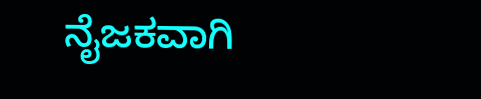ನೈಜಕವಾಗಿ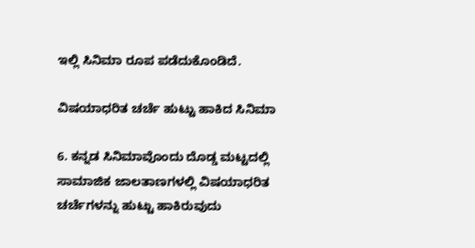ಇಲ್ಲಿ ಸಿನಿಮಾ ರೂಪ ಪಡೆದುಕೊಂಡಿದೆ.

ವಿಷಯಾಧರಿತ ಚರ್ಚೆ ಹುಟ್ಟು ಹಾಕಿದ ಸಿನಿಮಾ

6. ಕನ್ನಡ ಸಿನಿಮಾವೊಂದು ದೊಡ್ಡ ಮಟ್ಟದಲ್ಲಿ ಸಾಮಾಜಿಕ ಜಾಲತಾಣಗಳಲ್ಲಿ ವಿಷಯಾಧರಿತ ಚರ್ಚೆಗಳನ್ನು ಹುಟ್ಟು ಹಾಕಿರುವುದು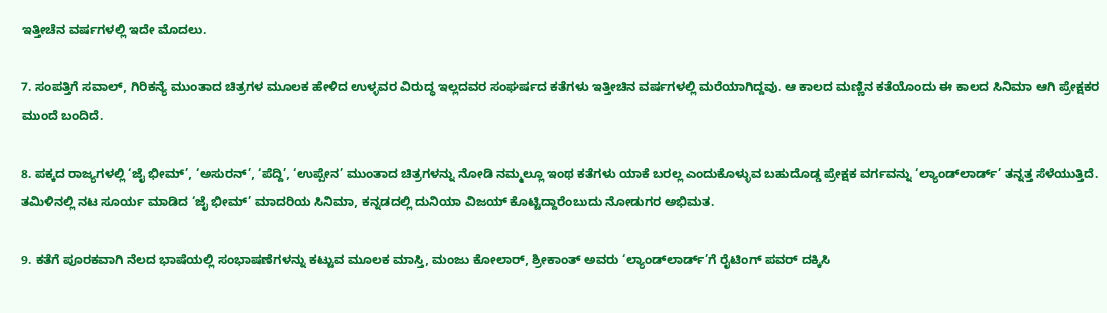ಇತ್ತೀಚೆನ ವರ್ಷಗಳಲ್ಲಿ ಇದೇ ಮೊದಲು.

7. ಸಂಪತ್ತಿಗೆ ಸವಾಲ್‌, ಗಿರಿಕನ್ಯೆ ಮುಂತಾದ ಚಿತ್ರಗಳ ಮೂಲಕ ಹೇಳಿದ ಉಳ್ಳವರ ವಿರುದ್ಧ ಇಲ್ಲದವರ ಸಂಘರ್ಷದ ಕತೆಗಳು ಇತ್ತೀಚಿನ ವರ್ಷಗಳಲ್ಲಿ ಮರೆಯಾಗಿದ್ದವು. ಆ ಕಾಲದ ಮಣ್ಣಿನ ಕತೆಯೊಂದು ಈ ಕಾಲದ ಸಿನಿಮಾ ಆಗಿ ಪ್ರೇಕ್ಷಕರ ಮುಂದೆ ಬಂದಿದೆ.

8. ಪಕ್ಕದ ರಾಜ್ಯಗಳಲ್ಲಿ ‘ಜೈ ಭೀಮ್‌’, ‘ಅಸುರನ್‌’, ‘ಪೆದ್ದಿ’, ‘ಉಪ್ಪೇನ’ ಮುಂತಾದ ಚಿತ್ರಗಳನ್ನು ನೋಡಿ ನಮ್ಮಲ್ಲೂ ಇಂಥ ಕತೆಗಳು ಯಾಕೆ ಬರಲ್ಲ ಎಂದುಕೊಳ್ಳುವ ಬಹುದೊಡ್ಡ ಪ್ರೇಕ್ಷಕ ವರ್ಗವನ್ನು ‘ಲ್ಯಾಂಡ್‌ಲಾರ್ಡ್‌’ ತನ್ನತ್ತ ಸೆಳೆಯುತ್ತಿದೆ. ತಮಿಳಿನಲ್ಲಿ ನಟ ಸೂರ್ಯ ಮಾಡಿದ ‘ಜೈ ಭೀಮ್‌’ ಮಾದರಿಯ ಸಿನಿಮಾ, ಕನ್ನಡದಲ್ಲಿ ದುನಿಯಾ ವಿಜಯ್‌ ಕೊಟ್ಟಿದ್ದಾರೆಂಬುದು ನೋಡುಗರ ಅಭಿಮತ.

9. ಕತೆಗೆ ಪೂರಕವಾಗಿ ನೆಲದ ಭಾಷೆಯಲ್ಲಿ ಸಂಭಾಷಣೆಗಳನ್ನು ಕಟ್ಟುವ ಮೂಲಕ ಮಾಸ್ತಿ, ಮಂಜು ಕೋಲಾರ್‌, ಶ್ರೀಕಾಂತ್‌ ಅವರು ‘ಲ್ಯಾಂಡ್‌ಲಾರ್ಡ್‌’ಗೆ ರೈಟಿಂಗ್‌ ಪವರ್‌ ದಕ್ಕಿಸಿ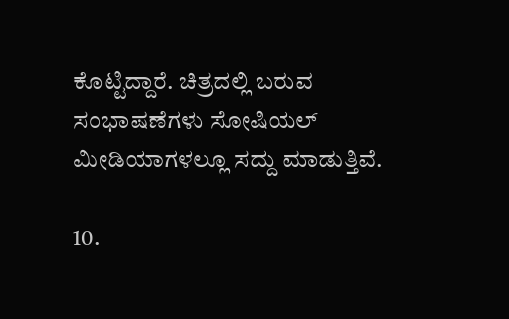ಕೊಟ್ಟಿದ್ದಾರೆ. ಚಿತ್ರದಲ್ಲಿ ಬರುವ ಸಂಭಾಷಣೆಗಳು ಸೋಷಿಯಲ್‌ ಮೀಡಿಯಾಗಳಲ್ಲೂ ಸದ್ದು ಮಾಡುತ್ತಿವೆ.

10.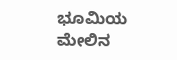ಭೂಮಿಯ ಮೇಲಿನ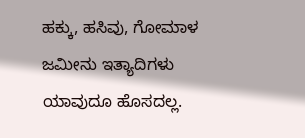ಹಕ್ಕು, ಹಸಿವು, ಗೋಮಾಳ ಜಮೀನು ಇತ್ಯಾದಿಗಳು ಯಾವುದೂ ಹೊಸದಲ್ಲ.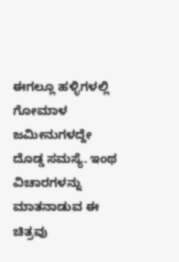ಈಗಲ್ಲೂ ಹಳ್ಳಿಗಳಲ್ಲಿ ಗೋಮಾಳ ಜಮೀನುಗಳದ್ದೇ ದೊಡ್ಡ ಸಮಸ್ಯೆ. ಇಂಥ ವಿಚಾರಗಳನ್ನು ಮಾತನಾಡುವ ಈ ಚಿತ್ರವು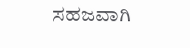ಸಹಜವಾಗಿ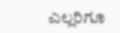ಎಲ್ಲರಿಗೂ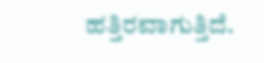ಹತ್ತಿರವಾಗುತ್ತಿದೆ.